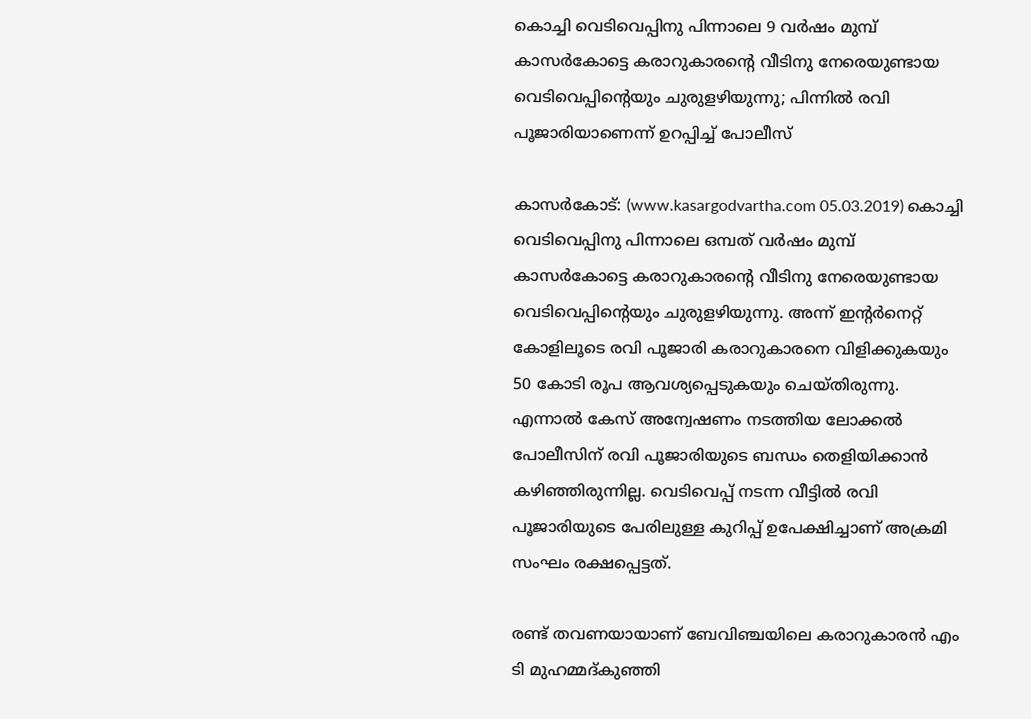കൊച്ചി വെടിവെപ്പിനു പിന്നാലെ 9 വര്‍ഷം മുമ്പ് കാസര്‍കോട്ടെ കരാറുകാരന്റെ വീടിനു നേരെയുണ്ടായ വെടിവെപ്പിന്റെയും ചുരുളഴിയുന്നു; പിന്നില്‍ രവി പൂജാരിയാണെന്ന് ഉറപ്പിച്ച് പോലീസ്

കാസര്‍കോട്: (www.kasargodvartha.com 05.03.2019) കൊച്ചി വെടിവെപ്പിനു പിന്നാലെ ഒമ്പത് വര്‍ഷം മുമ്പ് കാസര്‍കോട്ടെ കരാറുകാരന്റെ വീടിനു നേരെയുണ്ടായ വെടിവെപ്പിന്റെയും ചുരുളഴിയുന്നു. അന്ന് ഇന്റര്‍നെറ്റ് കോളിലൂടെ രവി പൂജാരി കരാറുകാരനെ വിളിക്കുകയും 50 കോടി രൂപ ആവശ്യപ്പെടുകയും ചെയ്തിരുന്നു. എന്നാല്‍ കേസ് അന്വേഷണം നടത്തിയ ലോക്കല്‍ പോലീസിന് രവി പൂജാരിയുടെ ബന്ധം തെളിയിക്കാന്‍ കഴിഞ്ഞിരുന്നില്ല. വെടിവെപ്പ് നടന്ന വീട്ടില്‍ രവി പൂജാരിയുടെ പേരിലുള്ള കുറിപ്പ് ഉപേക്ഷിച്ചാണ് അക്രമി സംഘം രക്ഷപ്പെട്ടത്.

രണ്ട് തവണയായാണ് ബേവിഞ്ചയിലെ കരാറുകാരന്‍ എം ടി മുഹമ്മദ്കുഞ്ഞി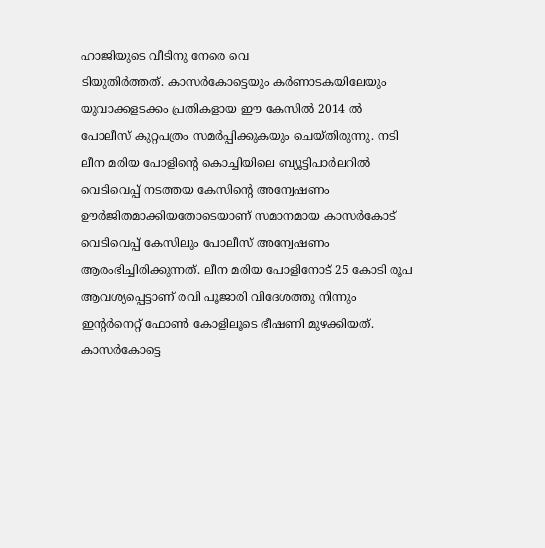ഹാജിയുടെ വീടിനു നേരെ വെ
ടിയുതിര്‍ത്തത്. കാസര്‍കോട്ടെയും കര്‍ണാടകയിലേയും യുവാക്കളടക്കം പ്രതികളായ ഈ കേസില്‍ 2014 ല്‍ പോലീസ് കുറ്റപത്രം സമര്‍പ്പിക്കുകയും ചെയ്തിരുന്നു. നടി ലീന മരിയ പോളിന്റെ കൊച്ചിയിലെ ബ്യൂട്ടിപാര്‍ലറില്‍ വെടിവെപ്പ് നടത്തയ കേസിന്റെ അന്വേഷണം ഊര്‍ജിതമാക്കിയതോടെയാണ് സമാനമായ കാസര്‍കോട് വെടിവെപ്പ് കേസിലും പോലീസ് അന്വേഷണം ആരംഭിച്ചിരിക്കുന്നത്. ലീന മരിയ പോളിനോട് 25 കോടി രൂപ ആവശ്യപ്പെട്ടാണ് രവി പൂജാരി വിദേശത്തു നിന്നും ഇന്റര്‍നെറ്റ് ഫോണ്‍ കോളിലൂടെ ഭീഷണി മുഴക്കിയത്. കാസര്‍കോട്ടെ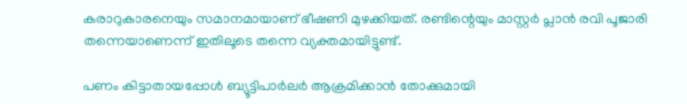കരാറുകാരനെയും സമാനമായാണ് ഭീഷണി മുഴക്കിയത്. രണ്ടിന്റെയും മാസ്റ്റര്‍ പ്ലാന്‍ രവി പൂജാരി തന്നെയാണെന്ന് ഇതിലൂടെ തന്നെ വ്യക്തമായിട്ടുണ്ട്.

പണം കിട്ടാതായപ്പോള്‍ ബ്യൂട്ടിപാര്‍ലര്‍ ആക്രമിക്കാന്‍ തോക്കുമായി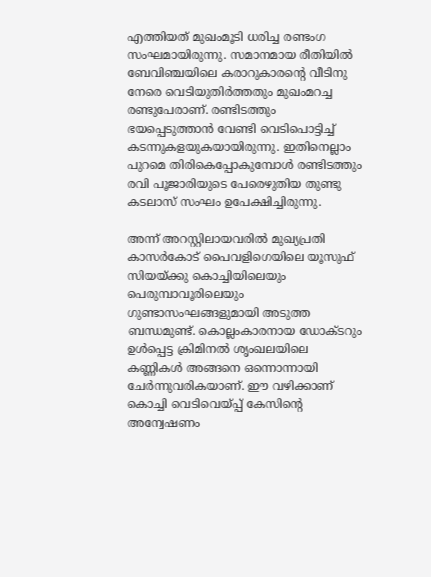എത്തിയത് മുഖംമൂടി ധരിച്ച രണ്ടംഗ സംഘമായിരുന്നു. സമാനമായ രീതിയില്‍ ബേവിഞ്ചയിലെ കരാറുകാരന്റെ വീടിനു നേരെ വെടിയുതിര്‍ത്തതും മുഖംമറച്ച രണ്ടുപേരാണ്. രണ്ടിടത്തും ഭയപ്പെടുത്താന്‍ വേണ്ടി വെടിപൊട്ടിച്ച് കടന്നുകളയുകയായിരുന്നു. ഇതിനെല്ലാം പുറമെ തിരികെപ്പോകുമ്പോള്‍ രണ്ടിടത്തും രവി പൂജാരിയുടെ പേരെഴുതിയ തുണ്ടു കടലാസ് സംഘം ഉപേക്ഷിച്ചിരുന്നു.

അന്ന് അറസ്റ്റിലായവരില്‍ മുഖ്യപ്രതി കാസര്‍കോട് പൈവളിഗെയിലെ യൂസുഫ് സിയയ്ക്കു കൊച്ചിയിലെയും പെരുമ്പാവൂരിലെയും ഗുണ്ടാസംഘങ്ങളുമായി അടുത്ത ബന്ധമുണ്ട്. കൊല്ലംകാരനായ ഡോക്ടറും ഉള്‍പ്പെട്ട ക്രിമിനല്‍ ശൃംഖലയിലെ കണ്ണികള്‍ അങ്ങനെ ഒന്നൊന്നായി ചേര്‍ന്നുവരികയാണ്. ഈ വഴിക്കാണ് കൊച്ചി വെടിവെയ്പ്പ് കേസിന്റെ അന്വേഷണം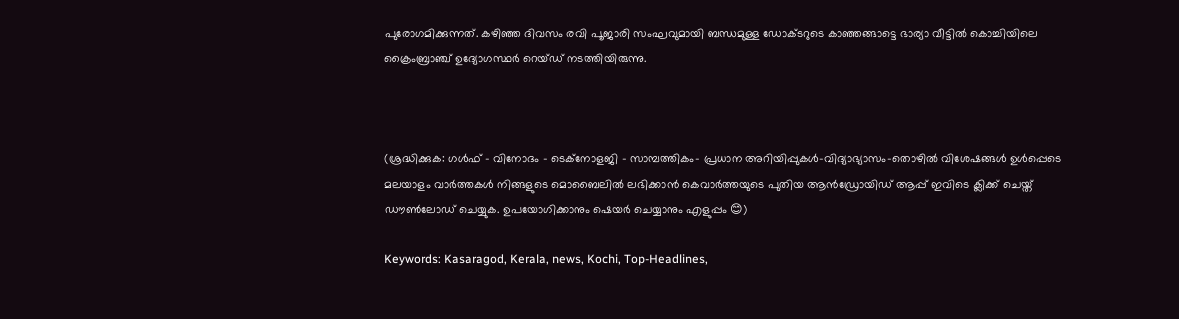പുരോഗമിക്കുന്നത്. കഴിഞ്ഞ ദിവസം രവി പൂജാരി സംഘവുമായി ബന്ധമുള്ള ഡോക്ടറുടെ കാഞ്ഞങ്ങാട്ടെ ഭാര്യാ വീട്ടില്‍ കൊച്ചിയിലെ ക്രൈംബ്രാഞ്ച് ഉദ്യോഗസ്ഥര്‍ റെയ്ഡ് നടത്തിയിരുന്നു.



(ശ്രദ്ധിക്കുക: ഗൾഫ് - വിനോദം - ടെക്നോളജി - സാമ്പത്തികം- പ്രധാന അറിയിപ്പുകൾ-വിദ്യാഭ്യാസം-തൊഴിൽ വിശേഷങ്ങൾ ഉൾപ്പെടെ മലയാളം വാർത്തകൾ നിങ്ങളുടെ മൊബൈലിൽ ലഭിക്കാൻ കെവാർത്തയുടെ പുതിയ ആൻഡ്രോയിഡ് ആപ്പ് ഇവിടെ ക്ലിക്ക് ചെയ്ത് ഡൗൺലോഡ് ചെയ്യുക. ഉപയോഗിക്കാനും ഷെയർ ചെയ്യാനും എളുപ്പം 😊)

Keywords: Kasaragod, Kerala, news, Kochi, Top-Headlines,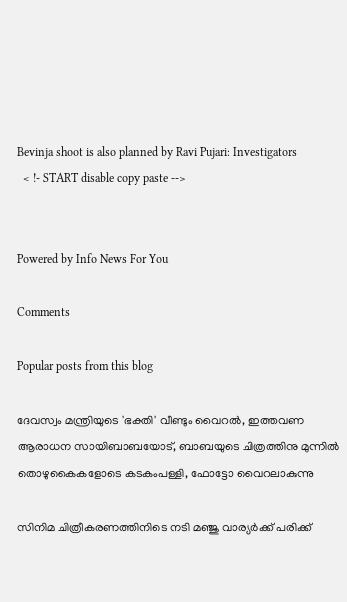Bevinja shoot is also planned by Ravi Pujari: Investigators
  < !- START disable copy paste -->


Powered by Info News For You

Comments

Popular posts from this blog

ദേവസ്വം മന്ത്രിയുടെ 'ഭക്തി' വീണ്ടും വൈറല്‍, ഇത്തവണ ആരാധന സായിബാബയോട്, ബാബയുടെ ചിത്രത്തിനു മുന്നില്‍ തൊഴുകൈകളോടെ കടകംപള്ളി, ഫോട്ടോ വൈറലാകുന്നു

സിനിമ ചിത്രീകരണത്തിനിടെ നടി മഞ്ജു വാര്യര്‍ക്ക് പരിക്ക്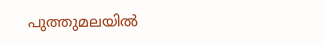പുത്തുമലയില്‍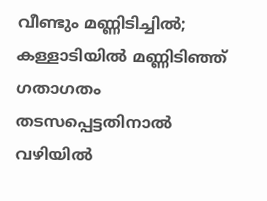വീണ്ടും മണ്ണിടിച്ചില്‍; കള്ളാടിയില്‍ മണ്ണിടിഞ്ഞ് ഗതാഗതം തടസപ്പെട്ടതിനാല്‍ വഴിയില്‍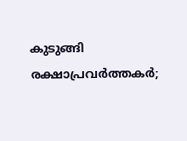കുടുങ്ങി രക്ഷാപ്രവര്‍ത്തകര്‍;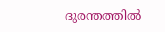ദുരന്തത്തില്‍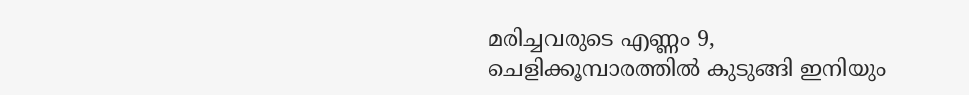മരിച്ചവരുടെ എണ്ണം 9, ചെളിക്കൂമ്പാരത്തില്‍ കുടുങ്ങി ഇനിയും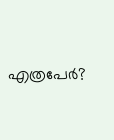എത്രപേര്‍?